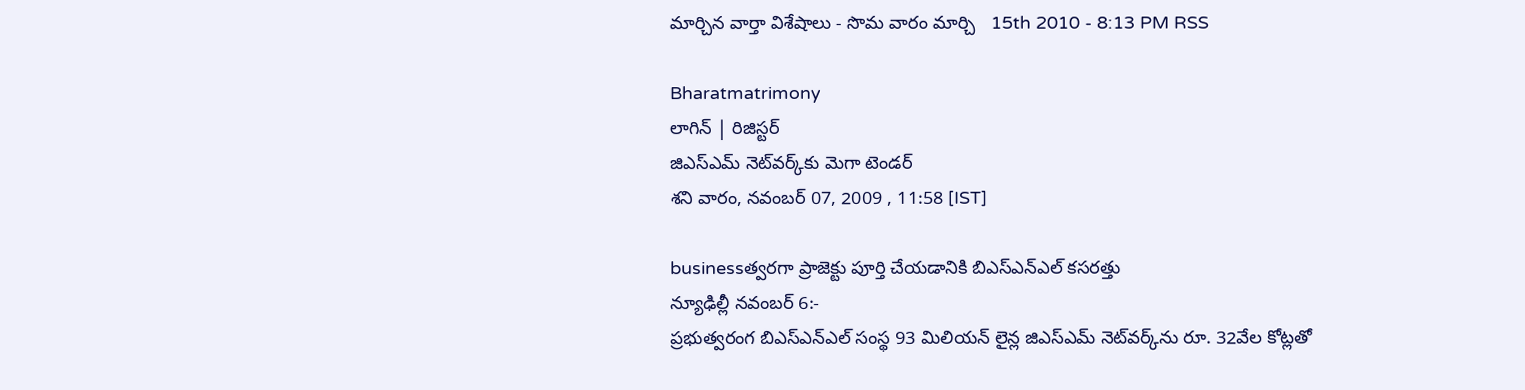మార్చిన వార్తా విశేషాలు - సొమ వారం మార్చి   15th 2010 - 8:13 PM RSS

Bharatmatrimony
లాగిన్ | రిజిస్టర్
జిఎస్‌ఎమ్‌ నెట్‌వర్క్‌కు మెగా టెండర్‌
శని వారం, నవంబర్ 07, 2009 , 11:58 [IST]

businessత్వరగా ప్రాజెక్టు పూర్తి చేయడానికి బిఎస్‌ఎన్‌ఎల్‌ కసరత్తు
న్యూఢిల్లీ నవంబర్‌ 6:-
ప్రభుత్వరంగ బిఎస్‌ఎన్‌ఎల్‌ సంస్థ 93 మిలియన్‌ లైన్ల జిఎస్‌ఎమ్‌ నెట్‌వర్క్‌ను రూ. 32వేల కోట్లతో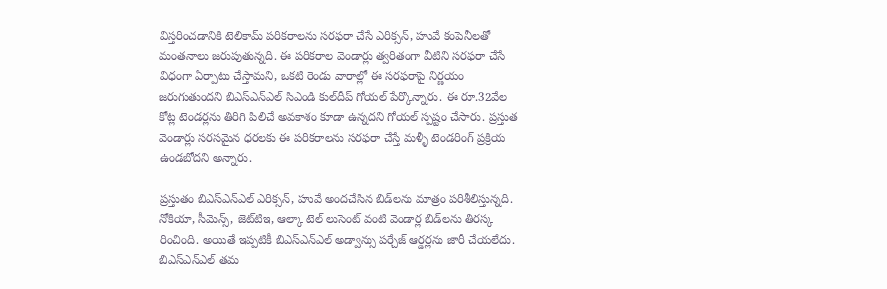విస్తరించడానికి టెలికామ్‌ పరికరాలను సరఫరా చేసే ఎరిక్సన్‌, హువే కంపెనీలతో మంతనాలు జరుపుతున్నది. ఈ పరికరాల వెండార్లు త్వరితంగా వీటిని సరఫరా చేసే విధంగా ఏర్పాటు చేస్తామని, ఒకటి రెండు వారాల్లో ఈ సరఫరాపై నిర్ణయం జరుగుతుందని బిఎస్‌ఎన్‌ఎల్‌ సిఎండి కుల్‌దీప్‌ గోయల్‌ పేర్కొన్నారు. ఈ రూ.32వేల కోట్ల టెండర్లను తిరిగి పిలిచే అవకాశం కూడా ఉన్నదని గోయల్‌ స్పష్టం చేసారు. ప్రస్తుత వెండార్లు సరసమైన ధరలకు ఈ పరికరాలను సరఫరా చేస్తే మళ్ళీ టెండరింగ్‌ ప్రక్రియ ఉండబోదని అన్నారు.

ప్రస్తుతం బిఎస్‌ఎన్‌ఎల్‌ ఎరిక్సన్‌, హువే అందచేసిన బిడ్‌లను మాత్రం పరిశీలిస్తున్నది. నోకియా, సీమెన్స్‌, జెట్‌టిఇ, ఆల్కా టెల్‌ లుసెంట్‌ వంటి వెండార్ల బిడ్‌లను తిరస్క రించింది. అయితే ఇప్పటికీ బిఎస్‌ఎన్‌ఎల్‌ అడ్వాన్సు పర్చేజ్‌ ఆర్డర్లను జారీ చేయలేదు. బిఎస్‌ఎన్‌ఎల్‌ తమ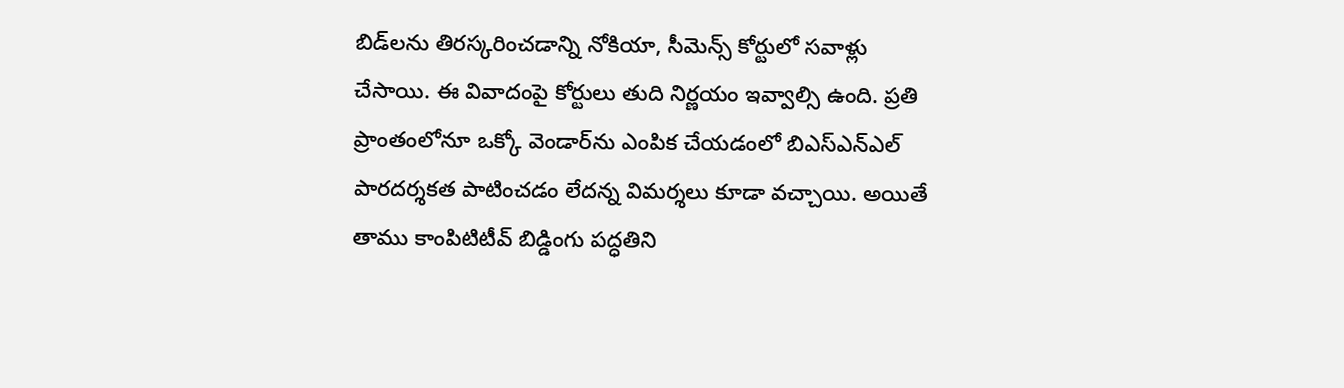బిడ్‌లను తిరస్కరించడాన్ని నోకియా, సీమెన్స్‌ కోర్టులో సవాళ్లు చేసాయి. ఈ వివాదంపై కోర్టులు తుది నిర్ణయం ఇవ్వాల్సి ఉంది. ప్రతి ప్రాంతంలోనూ ఒక్కో వెండార్‌ను ఎంపిక చేయడంలో బిఎస్‌ఎన్‌ఎల్‌ పారదర్శకత పాటించడం లేదన్న విమర్శలు కూడా వచ్చాయి. అయితే తాము కాంపిటిటీవ్‌ బిడ్డింగు పద్ధతిని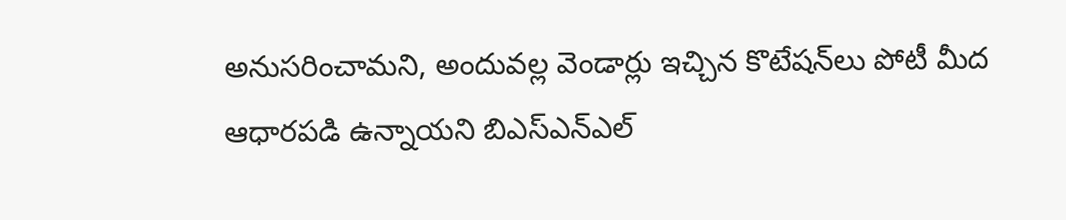అనుసరించామని, అందువల్ల వెండార్లు ఇచ్చిన కొటేషన్‌లు పోటీ మీద ఆధారపడి ఉన్నాయని బిఎస్‌ఎన్‌ఎల్‌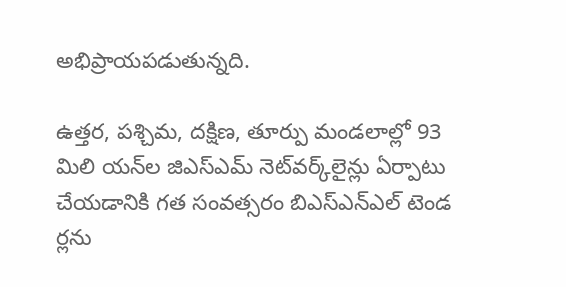అభిప్రాయపడుతున్నది.

ఉత్తర, పశ్చిమ, దక్షిణ, తూర్పు మండలాల్లో 93 మిలి యన్‌ల జిఎస్‌ఎమ్‌ నెట్‌వర్క్‌లైన్లు ఏర్పాటు చేయడానికి గత సంవత్సరం బిఎస్‌ఎన్‌ఎల్‌ టెండ ర్లను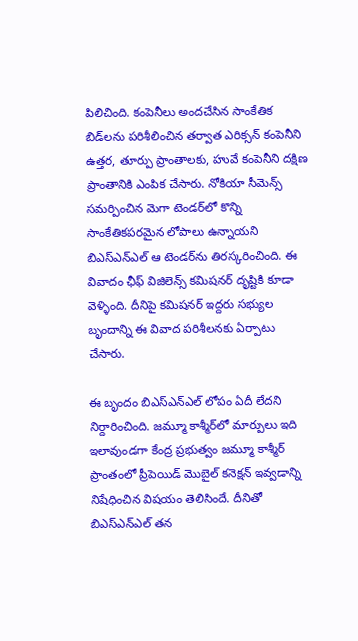పిలిచింది. కంపెనీలు అందచేసిన సాంకేతిక బిడ్‌లను పరిశీలించిన తర్వాత ఎరిక్సన్‌ కంపెనీని ఉత్తర, తూర్పు ప్రాంతాలకు, హువే కంపెనీని దక్షిణ ప్రాంతానికి ఎంపిక చేసారు. నోకియా సీమెన్స్‌ సమర్పించిన మెగా టెండర్‌లో కొన్ని సాంకేతికపరమైన లోపాలు ఉన్నాయని బిఎస్‌ఎన్‌ఎల్‌ ఆ టెండర్‌ను తిరస్కరించింది. ఈ వివాదం ఛీఫ్‌ విజిలెన్స్‌ కమిషనర్‌ దృష్టికి కూడా వెళ్ళింది. దీనిపై కమిషనర్‌ ఇద్దరు సభ్యుల బృందాన్ని ఈ వివాద పరిశీలనకు ఏర్పాటు చేసారు.

ఈ బృందం బిఎస్‌ఎన్‌ఎల్‌ లోపం ఏదీ లేదని నిర్దారించింది. జమ్మూ కాశ్మీర్‌లో మార్పులు ఇది ఇలావుండగా కేంద్ర ప్రభుత్వం జమ్మూ కాశ్మీర్‌ ప్రాంతంలో ప్రీపెయిడ్‌ మొబైల్‌ కనెక్షన్‌ ఇవ్వడాన్ని నిషేధించిన విషయం తెలిసిందే. దీనితో బిఎస్‌ఎన్‌ఎల్‌ తన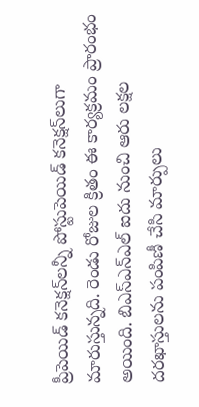ప్రీపెయిడ్‌ కనెక్షన్‌లన్నీ పోస్టుపెయిడ్‌ కనెక్షన్‌లుగా మారుస్తున్నది. రెండు రోజుల క్రితం ఈ కార్యక్రమం ప్రారంభం అయింది. బిఎస్‌ఎన్‌ఎల్‌ ఐదు నుంచి ఆరు లక్షల దరఖాస్తులను పంపిణీ చేసి మార్పులు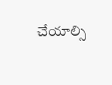చేయాల్సి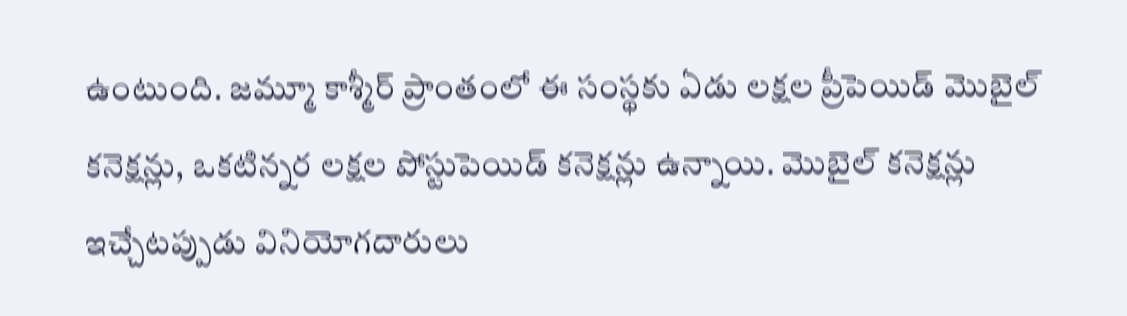ఉంటుంది. జమ్మూ కాశ్మీర్‌ ప్రాంతంలో ఈ సంస్థకు ఏడు లక్షల ప్రీపెయిడ్‌ మొబైల్‌ కనెక్షన్లు, ఒకటిన్నర లక్షల పోస్టుపెయిడ్‌ కనెక్షన్లు ఉన్నాయి. మొబైల్‌ కనెక్షన్లు ఇచ్చేటప్పుడు వినియోగదారులు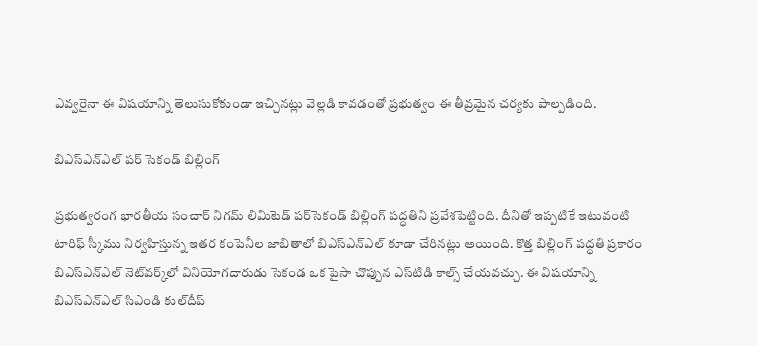ఎవ్వరైనా ఈ విషయాన్ని తెలుసుకోకుండా ఇచ్చినట్లు వెల్లడి కావడంతో ప్రభుత్వం ఈ తీవ్రమైన చర్యకు పాల్పడింది.

బిఎస్‌ఎన్‌ఎల్‌ పర్‌ సెకండ్‌ బిల్లింగ్‌

ప్రభుత్వరంగ భారతీయ సంచార్‌ నిగమ్‌ లిమిటెడ్‌ పర్‌సెకండ్‌ బిల్లింగ్‌ పద్ధతిని ప్రవేశపెట్టింది. దీనితో ఇప్పటికే ఇటువంటి టారిఫ్‌ స్కీము నిర్వహిస్తున్న ఇతర కంపెనీల జాబితాలో బిఎస్‌ఎన్‌ఎల్‌ కూడా చేరినట్లు అయింది. కొత్త బిల్లింగ్‌ పద్ధతి ప్రకారం బిఎస్‌ఎన్‌ఎల్‌ నెట్‌వర్క్‌లో వినియోగదారుడు సెకండ ఒక పైసా చొప్పున ఎస్‌టిడి కాల్స్‌ చేయవచ్చు. ఈ విషయాన్ని బిఎస్‌ఎన్‌ఎల్‌ సిఎండి కుల్‌దీప్‌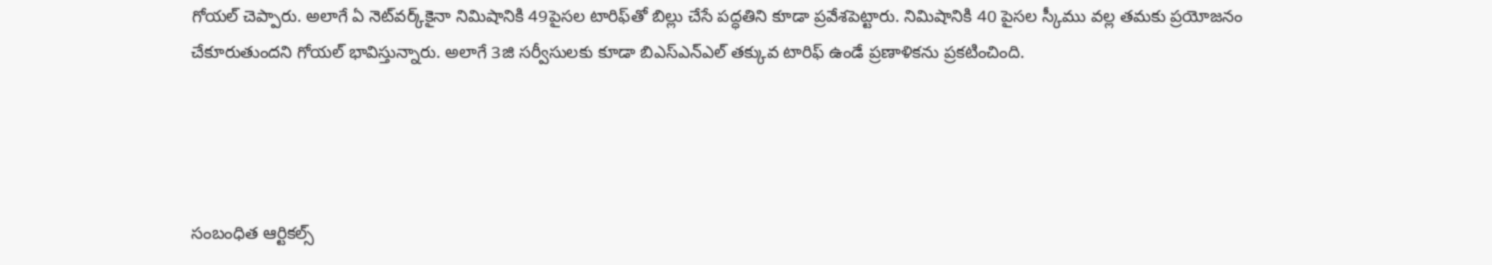గోయల్‌ చెప్పారు. అలాగే ఏ నెట్‌వర్క్‌కైనా నిమిషానికి 49పైసల టారిఫ్‌తో బిల్లు చేసే పద్ధతిని కూడా ప్రవేశపెట్టారు. నిమిషానికి 40 పైసల స్కీము వల్ల తమకు ప్రయోజనం చేకూరుతుందని గోయల్‌ భావిస్తున్నారు. అలాగే 3జి సర్వీసులకు కూడా బిఎస్‌ఎన్‌ఎల్‌ తక్కువ టారిఫ్‌ ఉండే ప్రణాళికను ప్రకటించింది.




సంబంధిత ఆర్టికల్స్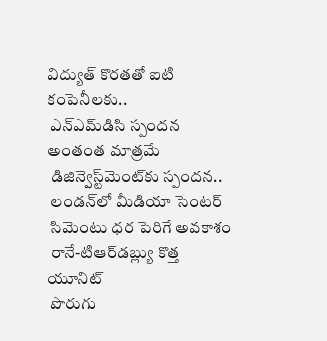విద్యుత్‌ కొరతతో ఐటి కంపెనీలకు..
 ఎన్‌ఎమ్‌డిసి స్పందన అంతంత మాత్రమే
 డిజిన్వెస్ట్‌మెంట్‌కు స్పందన..
 లండన్‌లో మీడియా సెంటర్‌
 సిమెంటు ధర పెరిగే అవకాశం
 రానే-టిఆర్‌డబ్ల్యు కొత్త యూనిట్‌
 పొరుగు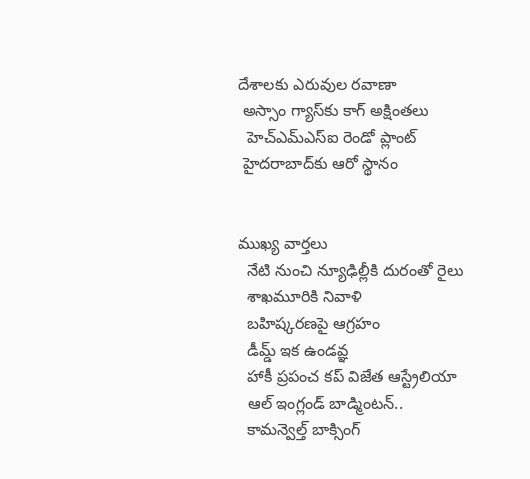దేశాలకు ఎరువుల రవాణా
 అస్సాం గ్యాస్‌కు కాగ్‌ అక్షింతలు
  హెచ్‌ఎమ్‌ఎస్‌ఐ రెండో ప్లాంట్‌
 హైదరాబాద్‌కు ఆరో స్థానం


ముఖ్య వార్తలు
  నేటి నుంచి న్యూఢిల్లీకి దురంతో రైలు
  శాఖమూరికి నివాళి
  బహిష్కరణపై ఆగ్రహం
  డీమ్డ్‌ ఇక ఉండవ్ఞ
  హాకీ ప్రపంచ కప్‌ విజేత ఆస్ట్రేలియా
  ఆల్‌ ఇంగ్లండ్‌ బాడ్మింటన్‌..
  కామన్వెల్త్‌ బాక్సింగ్‌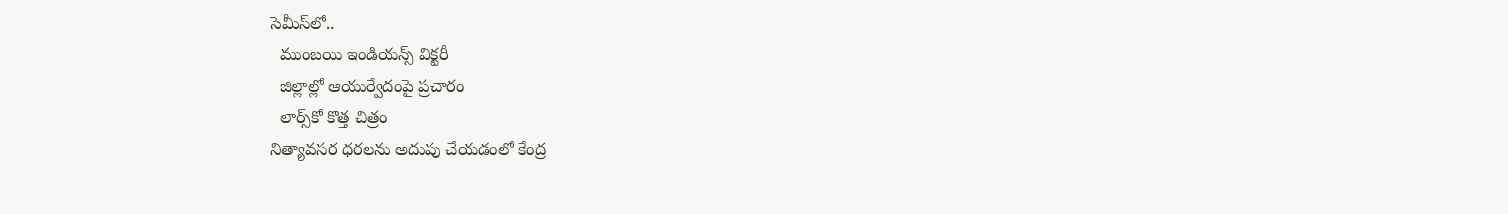సెమీస్‌లో..
  ముంబయి ఇండియన్స్‌ విక్టరీ
  జిల్లాల్లో ఆయుర్వేదంపై ప్రచారం
  లార్స్‌కో కొత్త చిత్రం
నిత్యావసర ధరలను అదుపు చేయడంలో కేంద్ర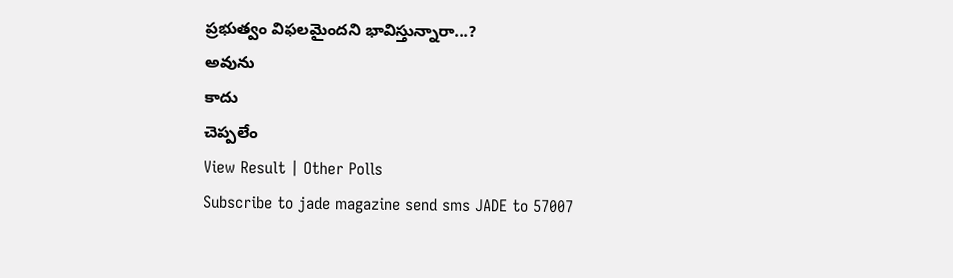ప్రభుత్వం విఫలమైందని భావిస్తున్నారా...?
అవును
కాదు
చెప్పలేం
View Result | Other Polls
Subscribe to jade magazine send sms JADE to 57007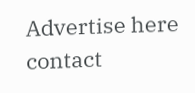Advertise here contact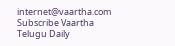internet@vaartha.com   Subscribe Vaartha Telugu Daily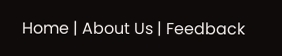Home | About Us | Feedback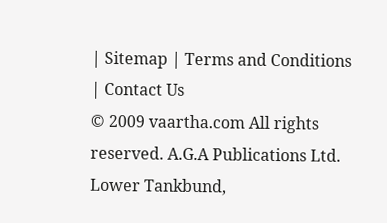| Sitemap | Terms and Conditions | Contact Us
© 2009 vaartha.com All rights reserved. A.G.A Publications Ltd. Lower Tankbund,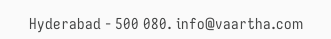Hyderabad - 500 080. info@vaartha.com